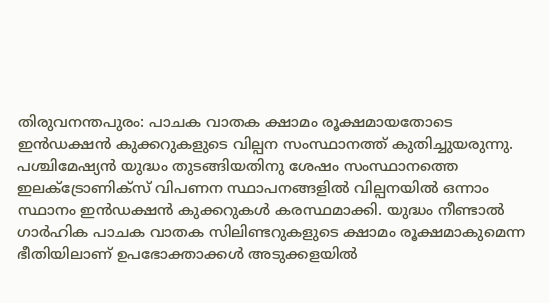തിരുവനന്തപുരം: പാചക വാതക ക്ഷാമം രൂക്ഷമായതോടെ ഇൻഡക്ഷൻ കുക്കറുകളുടെ വില്പന സംസ്ഥാനത്ത് കുതിച്ചുയരുന്നു. പശ്ചിമേഷ്യൻ യുദ്ധം തുടങ്ങിയതിനു ശേഷം സംസ്ഥാനത്തെ ഇലക്ട്രോണിക്സ് വിപണന സ്ഥാപനങ്ങളിൽ വില്പനയിൽ ഒന്നാം സ്ഥാനം ഇൻഡക്ഷൻ കുക്കറുകൾ കരസ്ഥമാക്കി. യുദ്ധം നീണ്ടാൽ ഗാർഹിക പാചക വാതക സിലിണ്ടറുകളുടെ ക്ഷാമം രൂക്ഷമാകുമെന്ന ഭീതിയിലാണ് ഉപഭോക്താക്കൾ അടുക്കളയിൽ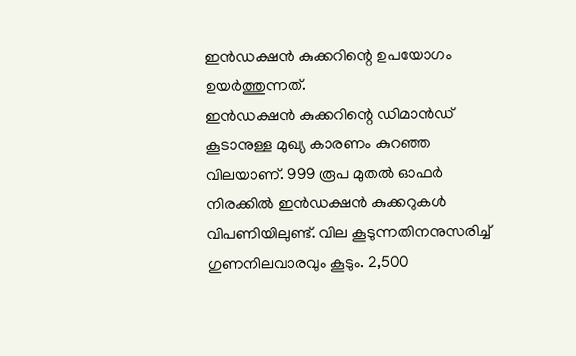ഇൻഡക്ഷൻ കുക്കറിന്റെ ഉപയോഗം ഉയർത്തുന്നത്.
ഇൻഡക്ഷൻ കുക്കറിന്റെ ഡിമാൻഡ് കൂടാനുള്ള മുഖ്യ കാരണം കുറഞ്ഞ വിലയാണ്. 999 രൂപ മുതൽ ഓഫർ നിരക്കിൽ ഇൻഡക്ഷൻ കുക്കറുകൾ വിപണിയിലുണ്ട്. വില കൂടുന്നതിനനുസരിച്ച് ഗുണനിലവാരവും കൂടും. 2,500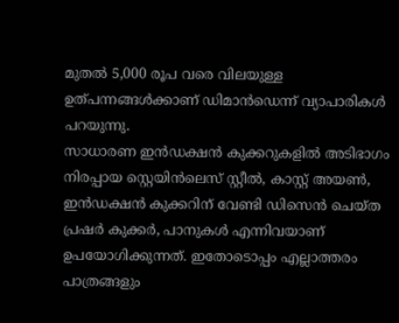മുതൽ 5,000 രൂപ വരെ വിലയുള്ള ഉത്പന്നങ്ങൾക്കാണ് ഡിമാൻഡെന്ന് വ്യാപാരികൾ പറയുന്നു.
സാധാരണ ഇൻഡക്ഷൻ കുക്കറുകളിൽ അടിഭാഗം നിരപ്പായ സ്റ്റെയിൻലെസ് സ്റ്റീൽ, കാസ്റ്റ് അയൺ, ഇൻഡക്ഷൻ കുക്കറിന് വേണ്ടി ഡിസെൻ ചെയ്ത പ്രഷർ കുക്കർ, പാനുകൾ എന്നിവയാണ് ഉപയോഗിക്കുന്നത്. ഇതോടൊപ്പം എല്ലാത്തരം പാത്രങ്ങളും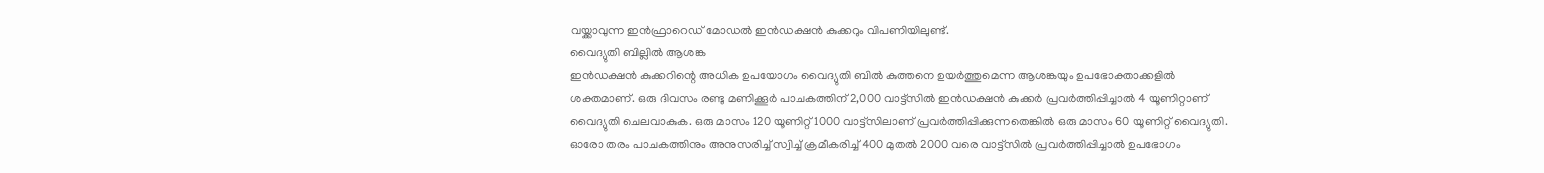വയ്ക്കാവുന്ന ഇൻഫ്രാറെഡ് മോഡൽ ഇൻഡക്ഷൻ കുക്കറും വിപണിയിലുണ്ട്.
വൈദ്യുതി ബില്ലിൽ ആശങ്ക
ഇൻഡക്ഷൻ കുക്കറിന്റെ അധിക ഉപയോഗം വൈദ്യുതി ബിൽ കുത്തനെ ഉയർത്തുമെന്ന ആശങ്കയും ഉപഭോക്താക്കളിൽ ശക്തമാണ്. ഒരു ദിവസം രണ്ടു മണിക്കൂർ പാചകത്തിന് 2,000 വാട്ട്സിൽ ഇൻഡക്ഷൻ കുക്കർ പ്രവർത്തിപ്പിച്ചാൽ 4 യൂണിറ്റാണ് വൈദ്യുതി ചെലവാകുക. ഒരു മാസം 120 യൂണിറ്റ് 1000 വാട്ട്സിലാണ് പ്രവർത്തിപ്പിക്കുന്നതെങ്കിൽ ഒരു മാസം 60 യൂണിറ്റ് വൈദ്യുതി. ഓരോ തരം പാചകത്തിനും അനുസരിച്ച് സ്വിച്ച് ക്രമീകരിച്ച് 400 മുതൽ 2000 വരെ വാട്ട്സിൽ പ്രവർത്തിപ്പിച്ചാൽ ഉപഭോഗം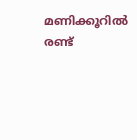മണിക്കൂറിൽ രണ്ട്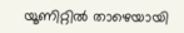യൂണിറ്റിൽ താഴെയായി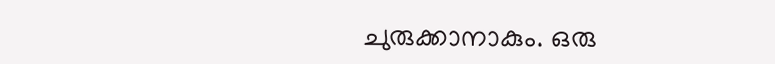ചുരുക്കാനാകും. ഒരു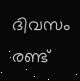ദിവസം രണ്ട്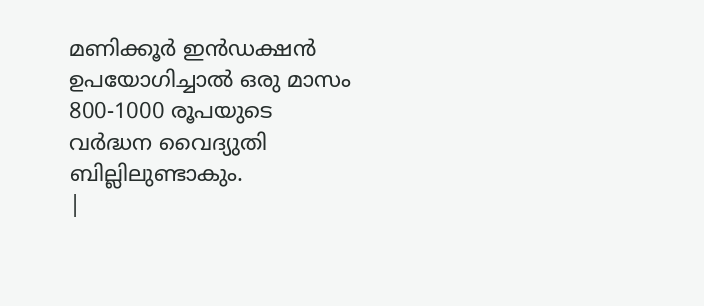മണിക്കൂർ ഇൻഡക്ഷൻ ഉപയോഗിച്ചാൽ ഒരു മാസം 800-1000 രൂപയുടെ വർദ്ധന വൈദ്യുതി ബില്ലിലുണ്ടാകും.
|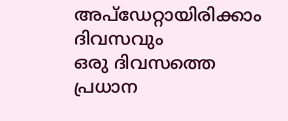അപ്ഡേറ്റായിരിക്കാം ദിവസവും
ഒരു ദിവസത്തെ പ്രധാന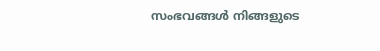സംഭവങ്ങൾ നിങ്ങളുടെ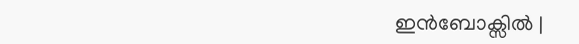ഇൻബോക്സിൽ |